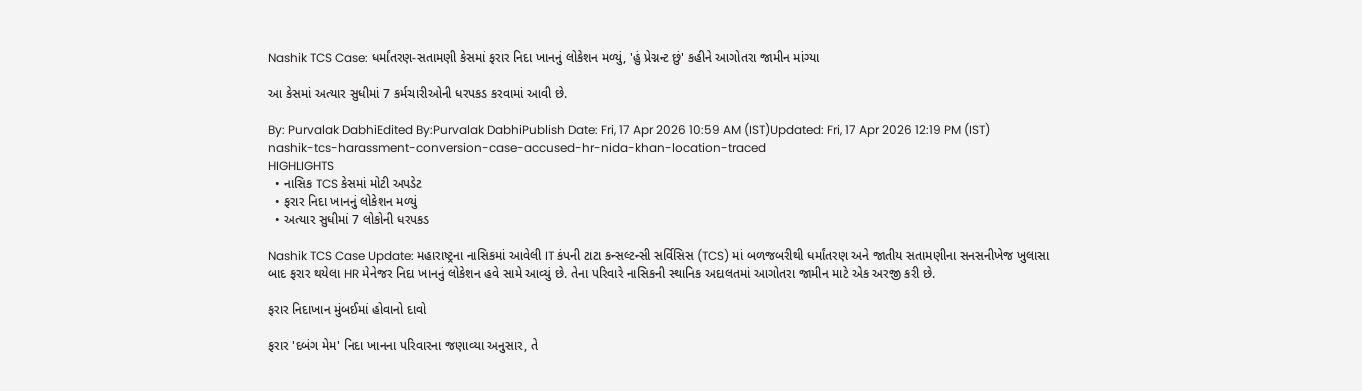Nashik TCS Case: ધર્માંતરણ-સતામણી કેસમાં ફરાર નિદા ખાનનું લોકેશન મળ્યું, 'હું પ્રેગ્નન્ટ છું' કહીને આગોતરા જામીન માંગ્યા

આ કેસમાં અત્યાર સુધીમાં 7 કર્મચારીઓની ધરપકડ કરવામાં આવી છે.

By: Purvalak DabhiEdited By:Purvalak DabhiPublish Date: Fri, 17 Apr 2026 10:59 AM (IST)Updated: Fri, 17 Apr 2026 12:19 PM (IST)
nashik-tcs-harassment-conversion-case-accused-hr-nida-khan-location-traced
HIGHLIGHTS
  • નાસિક TCS કેસમાં મોટી અપડેટ
  • ફરાર નિદા ખાનનું લોકેશન મળ્યું
  • અત્યાર સુધીમાં 7 લોકોની ધરપકડ

Nashik TCS Case Update: મહારાષ્ટ્રના નાસિકમાં આવેલી IT કંપની ટાટા કન્સલ્ટન્સી સર્વિસિસ (TCS) માં બળજબરીથી ધર્માંતરણ અને જાતીય સતામણીના સનસનીખેજ ખુલાસા બાદ ફરાર થયેલા HR મેનેજર નિદા ખાનનું લોકેશન હવે સામે આવ્યું છે. તેના પરિવારે નાસિકની સ્થાનિક અદાલતમાં આગોતરા જામીન માટે એક અરજી કરી છે.

ફરાર નિદાખાન મુંબઈમાં હોવાનો દાવો

ફરાર 'દબંગ મેમ' નિદા ખાનના પરિવારના જણાવ્યા અનુસાર, તે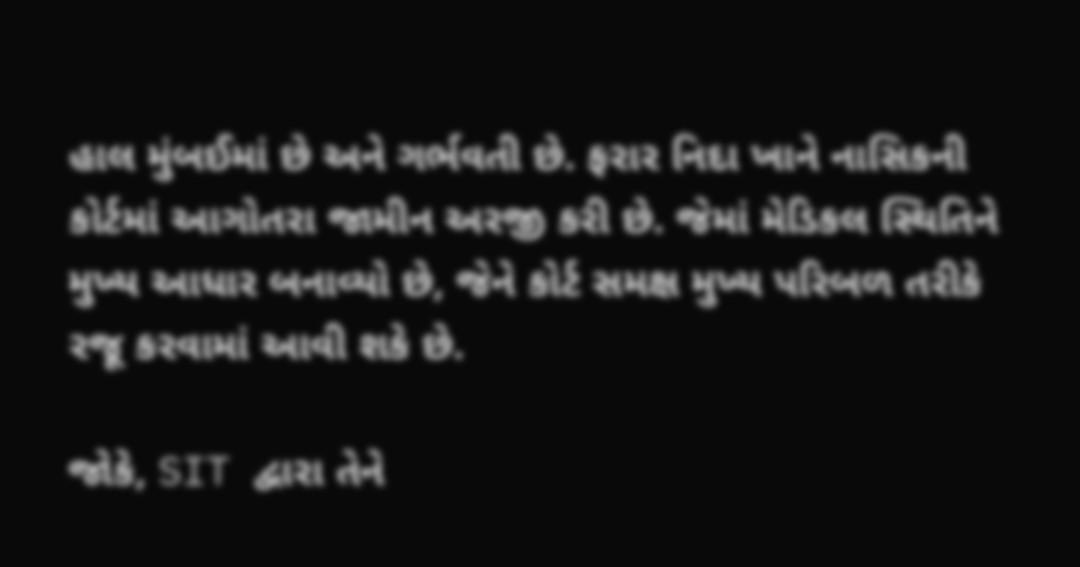હાલ મુંબઈમાં છે અને ગર્ભવતી છે. ફરાર નિદા ખાને નાસિકની કોર્ટમાં આગોતરા જામીન અરજી કરી છે. જેમાં મેડિકલ સ્થિતિને મુખ્ય આધાર બનાવ્યો છે, જેને કોર્ટ સમક્ષ મુખ્ય પરિબળ તરીકે રજૂ કરવામાં આવી શકે છે.

જોકે, SIT દ્વારા તેને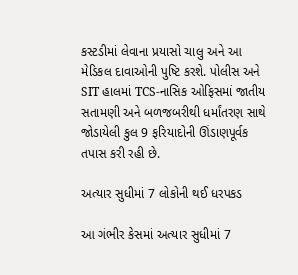કસ્ટડીમાં લેવાના પ્રયાસો ચાલુ અને આ મેડિકલ દાવાઓની પુષ્ટિ કરશે. પોલીસ અને SIT હાલમાં TCS-નાસિક ઓફિસમાં જાતીય સતામણી અને બળજબરીથી ધર્માંતરણ સાથે જોડાયેલી કુલ 9 ફરિયાદોની ઊંડાણપૂર્વક તપાસ કરી રહી છે.

અત્યાર સુધીમાં 7 લોકોની થઈ ધરપકડ

આ ગંભીર કેસમાં અત્યાર સુધીમાં 7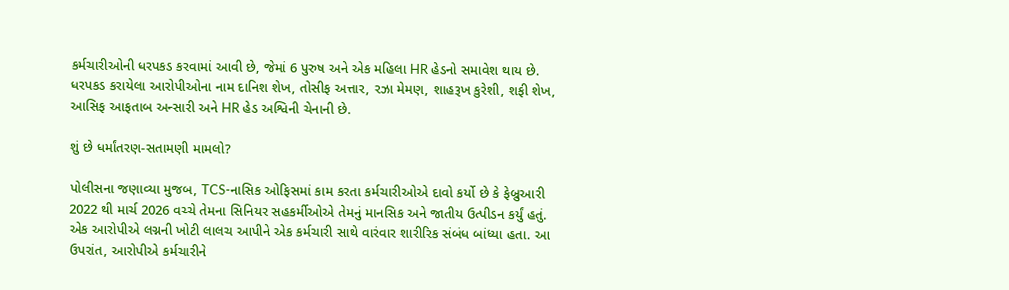કર્મચારીઓની ધરપકડ કરવામાં આવી છે, જેમાં 6 પુરુષ અને એક મહિલા HR હેડનો સમાવેશ થાય છે. ધરપકડ કરાયેલા આરોપીઓના નામ દાનિશ શેખ, તોસીફ અત્તાર, રઝા મેમણ, શાહરૂખ કુરેશી, શફી શેખ, આસિફ આફતાબ અન્સારી અને HR હેડ અશ્વિની ચેનાની છે.

શું છે ધર્માંતરણ-સતામણી મામલો?

પોલીસના જણાવ્યા મુજબ, TCS-નાસિક ઓફિસમાં કામ કરતા કર્મચારીઓએ દાવો કર્યો છે કે ફેબ્રુઆરી 2022 થી માર્ચ 2026 વચ્ચે તેમના સિનિયર સહકર્મીઓએ તેમનું માનસિક અને જાતીય ઉત્પીડન કર્યું હતું. એક આરોપીએ લગ્નની ખોટી લાલચ આપીને એક કર્મચારી સાથે વારંવાર શારીરિક સંબંધ બાંધ્યા હતા. આ ઉપરાંત, આરોપીએ કર્મચારીને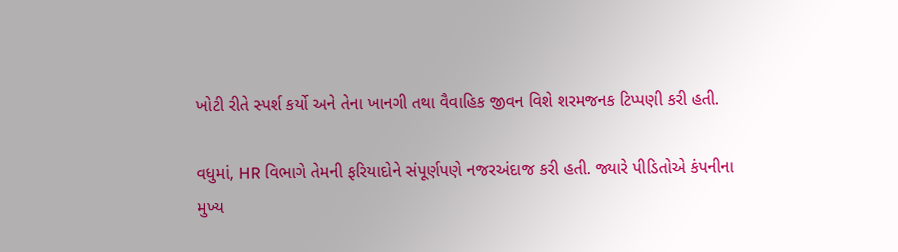ખોટી રીતે સ્પર્શ કર્યો અને તેના ખાનગી તથા વૈવાહિક જીવન વિશે શરમજનક ટિપ્પણી કરી હતી.

વધુમાં, HR વિભાગે તેમની ફરિયાદોને સંપૂર્ણપણે નજરઅંદાજ કરી હતી. જ્યારે પીડિતોએ કંપનીના મુખ્ય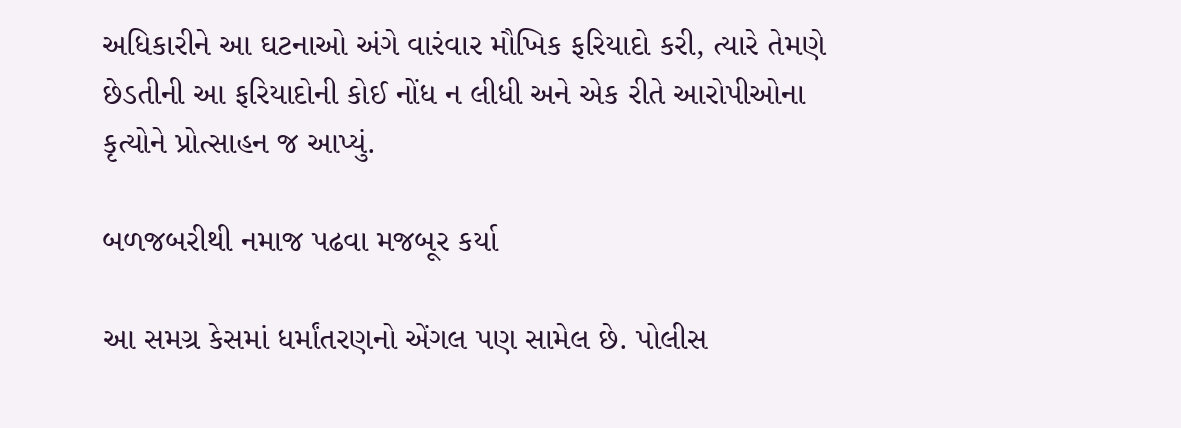અધિકારીને આ ઘટનાઓ અંગે વારંવાર મૌખિક ફરિયાદો કરી, ત્યારે તેમણે છેડતીની આ ફરિયાદોની કોઈ નોંધ ન લીધી અને એક રીતે આરોપીઓના કૃત્યોને પ્રોત્સાહન જ આપ્યું.

બળજબરીથી નમાજ પઢવા મજબૂર કર્યા

આ સમગ્ર કેસમાં ધર્માંતરણનો એંગલ પણ સામેલ છે. પોલીસ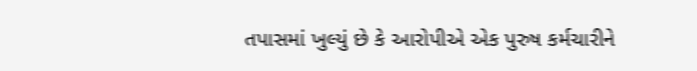તપાસમાં ખુલ્યું છે કે આરોપીએ એક પુરુષ કર્મચારીને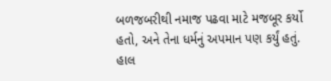બળજબરીથી નમાજ પઢવા માટે મજબૂર કર્યો હતો, અને તેના ધર્મનું અપમાન પણ કર્યું હતું. હાલ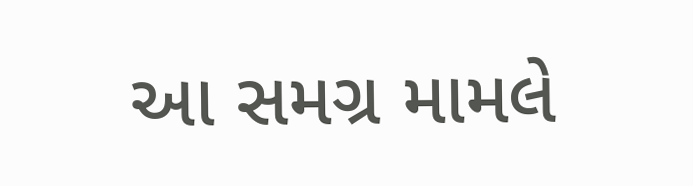આ સમગ્ર મામલે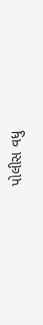પોલીસ વધુ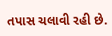તપાસ ચલાવી રહી છે.